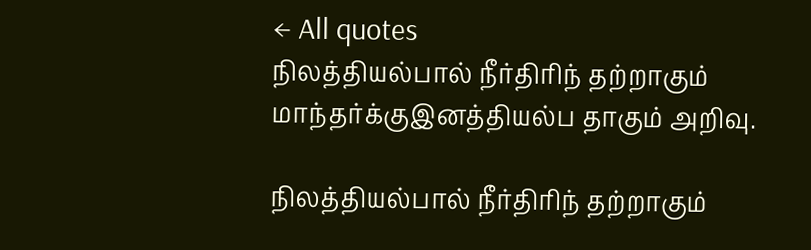← All quotes
நிலத்தியல்பால் நீர்திரிந் தற்றாகும் மாந்தர்க்குஇனத்தியல்ப தாகும் அறிவு.

நிலத்தியல்பால் நீர்திரிந் தற்றாகும்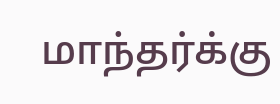மாந்தர்க்கு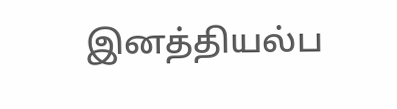இனத்தியல்ப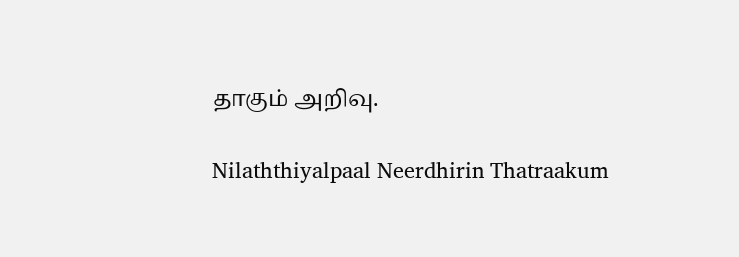தாகும் அறிவு.

Nilaththiyalpaal Neerdhirin Thatraakum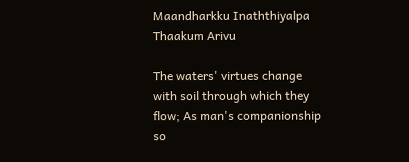Maandharkku Inaththiyalpa Thaakum Arivu

The waters' virtues change with soil through which they flow; As man's companionship so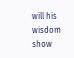will his wisdom show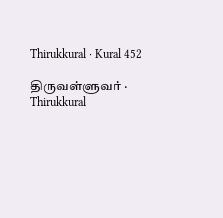Thirukkural · Kural 452

திருவள்ளுவர் · Thirukkural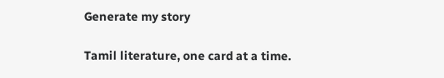Generate my story

Tamil literature, one card at a time.